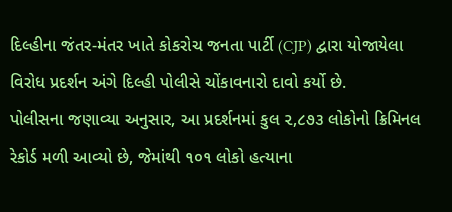દિલ્હીના જંતર-મંતર ખાતે કોકરોચ જનતા પાર્ટી (CJP) દ્વારા યોજાયેલા વિરોધ પ્રદર્શન અંગે દિલ્હી પોલીસે ચોંકાવનારો દાવો કર્યો છે.
પોલીસના જણાવ્યા અનુસાર, આ પ્રદર્શનમાં કુલ ૨,૮૭૩ લોકોનો ક્રિમિનલ રેકોર્ડ મળી આવ્યો છે, જેમાંથી ૧૦૧ લોકો હત્યાના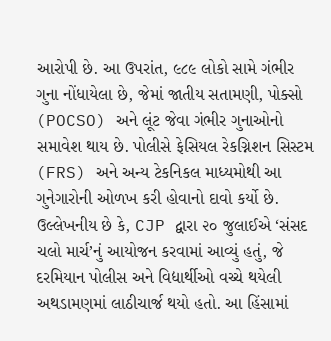આરોપી છે. આ ઉપરાંત, ૯૮૯ લોકો સામે ગંભીર ગુના નોંધાયેલા છે, જેમાં જાતીય સતામણી, પોક્સો (POCSO) અને લૂંટ જેવા ગંભીર ગુનાઓનો સમાવેશ થાય છે. પોલીસે ફેસિયલ રેકગ્નિશન સિસ્ટમ (FRS) અને અન્ય ટેકનિકલ માધ્યમોથી આ ગુનેગારોની ઓળખ કરી હોવાનો દાવો કર્યો છે.
ઉલ્લેખનીય છે કે, CJP દ્વારા ૨૦ જુલાઈએ ‘સંસદ ચલો માર્ચ’નું આયોજન કરવામાં આવ્યું હતું, જે દરમિયાન પોલીસ અને વિદ્યાર્થીઓ વચ્ચે થયેલી અથડામણમાં લાઠીચાર્જ થયો હતો. આ હિંસામાં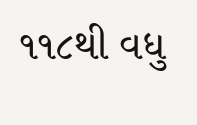૧૧૮થી વધુ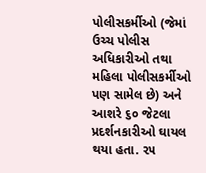પોલીસકર્મીઓ (જેમાં ઉચ્ચ પોલીસ અધિકારીઓ તથા મહિલા પોલીસકર્મીઓ પણ સામેલ છે) અને આશરે ૬૦ જેટલા પ્રદર્શનકારીઓ ઘાયલ થયા હતા. ૨૫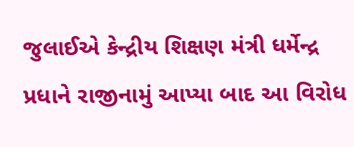જુલાઈએ કેન્દ્રીય શિક્ષણ મંત્રી ધર્મેન્દ્ર પ્રધાને રાજીનામું આપ્યા બાદ આ વિરોધ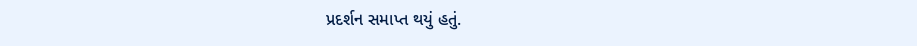પ્રદર્શન સમાપ્ત થયું હતું.